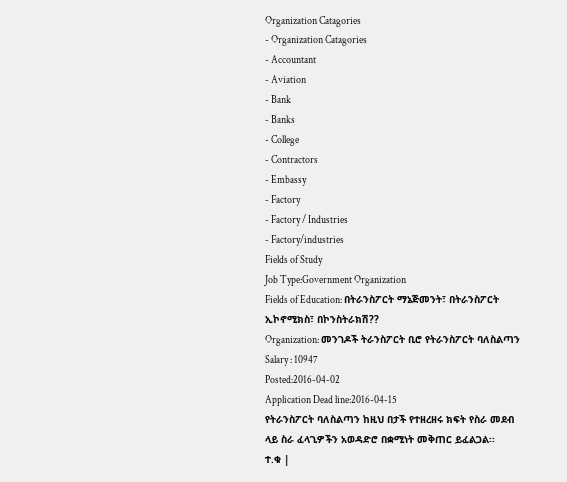Organization Catagories
- Organization Catagories
- Accountant
- Aviation
- Bank
- Banks
- College
- Contractors
- Embassy
- Factory
- Factory / Industries
- Factory/industries
Fields of Study
Job Type:Government Organization
Fields of Education: በትራንስፖርት ማኔጅመንት፣ በትራንስፖርት ኢኮኖሚክስ፣ በኮንስትራክሽ??
Organization: መንገዶች ትራንስፖርት ቢሮ የትራንስፖርት ባለስልጣን
Salary : 10947
Posted:2016-04-02
Application Dead line:2016-04-15
የትራንስፖርት ባለስልጣን ከዚህ በታች የተዘረዘሩ ክፍት የስራ መደብ ላይ ስራ ፈላጊዎችን አወዳድሮ በቋሚነት መቅጠር ይፈልጋል፡፡
ተ.ቁ |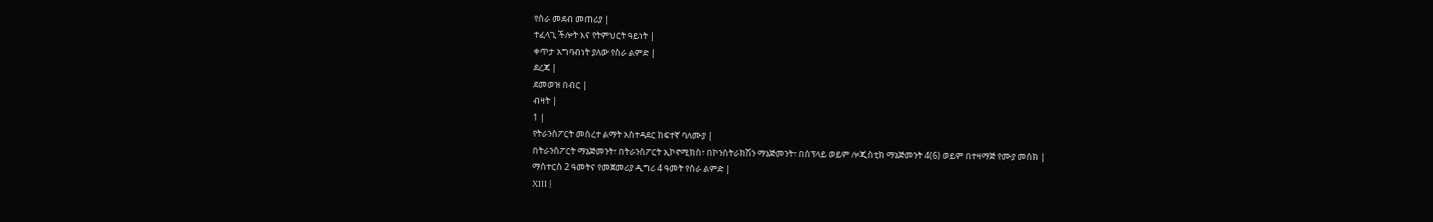የስራ መደብ መጠሪያ |
ተፈላጊ ችሎት እና የትምህርት ዓይነት |
ቀጥታ አግባብነት ያለው የስራ ልምድ |
ደረጃ |
ደመወዝ በብር |
ብዛት |
1 |
የትራንስፖርት መሰረተ ልማት አስተዳደር ከፍተኛ ባለሙያ |
በትራንስፖርት ማኔጅመንት፣ በትራንስፖርት ኢኮኖሚክስ፣ በኮንስትራክሽን ማኔጅመንት፣ በሰፕላይ ወይም ሎጂስቲክ ማኔጅመንት 4(6) ወይም በተዛማጅ የሙያ መስክ |
ማስተርስ 2 ዓመትና የመጀመሪያ ዲግሪ 4 ዓመት የስራ ልምድ |
XIII |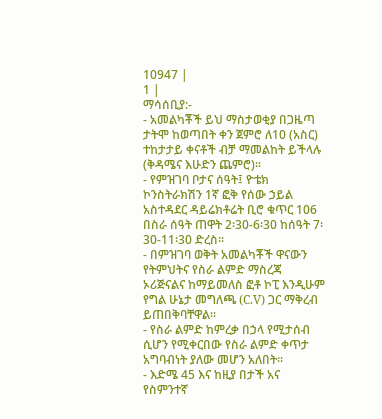10947 |
1 |
ማሳሰቢያ:-
- አመልካቾች ይህ ማስታወቂያ በጋዜጣ ታትሞ ከወጣበት ቀን ጀምሮ ለ10 (አስር) ተከታታይ ቀናቶች ብቻ ማመልከት ይችላሉ (ቅዳሜና እሁድን ጨምሮ)፡፡
- የምዝገባ ቦታና ሰዓት፤ ዮቴክ ኮንስትራክሽን 1ኛ ፎቅ የሰው ኃይል አስተዳደር ዳይሬክቶሬት ቢሮ ቁጥር 106 በስራ ሰዓት ጠዋት 2፡30-6፡30 ከሰዓት 7፡30-11፡30 ድረስ፡፡
- በምዝገባ ወቅት አመልካቾች ዋናውን የትምህትና የስራ ልምድ ማስረጃ ኦሪጅናልና ከማይመለስ ፎቶ ኮፒ እንዲሁም የግል ሁኔታ መግለጫ (C.V) ጋር ማቅረብ ይጠበቅባቸዋል፡፡
- የስራ ልምድ ከምረቃ በኃላ የሚታሰብ ሲሆን የሚቀርበው የስራ ልምድ ቀጥታ አግባብነት ያለው መሆን አለበት፡፡
- እድሜ 45 እና ከዚያ በታች አና የስምንተኛ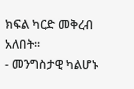ክፍል ካርድ መቅረብ አለበት፡፡
- መንግስታዊ ካልሆኑ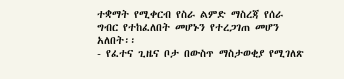ተቋማት የሚቀርብ የስራ ልምድ ማስረጃ የሰራ ግብር የተከፈለበት መሆኑን የተረጋገጠ መሆን አለበት፡፡
- የፈተና ጊዜና ቦታ በውስጥ ማስታወቂያ የሚገለጽ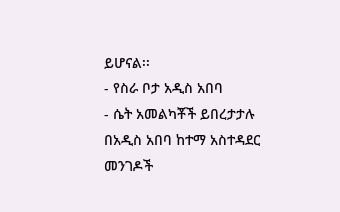ይሆናል፡፡
- የስራ ቦታ አዲስ አበባ
- ሴት አመልካቾች ይበረታታሉ
በአዲስ አበባ ከተማ አስተዳደር መንገዶች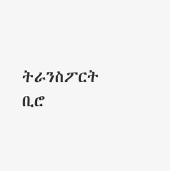ትራንስፖርት ቢሮ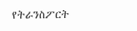የትራንስፖርት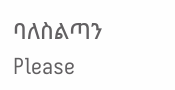ባለስልጣን
Please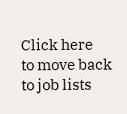Click here
to move back to job lists